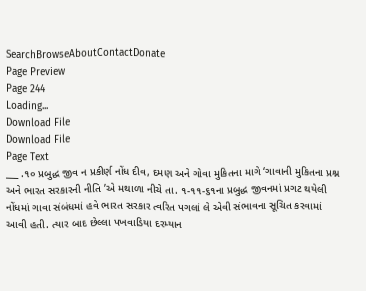SearchBrowseAboutContactDonate
Page Preview
Page 244
Loading...
Download File
Download File
Page Text
___ .૧૦ પ્રબુદ્ધ જીવ ન પ્રકીર્ણ નોંધ દીવ, દમણ અને ગોવા મુકિતના માગે ‘ગાવાની મુકિતના પ્રશ્ન અને ભારત સરકારની નીતિ ’એ મથાળા નીચે તા. ૧-૧૧-૬૧ના પ્રબુદ્ધ જીવનમાં પ્રગટ થયેલી નોંધમાં ગાવા સંબંધમાં હવે ભારત સરકાર ત્વરિત પગલાં લે એવી સંભાવના સૂચિત કરવામાં આવી હતી. ત્યાર બાદ છેલ્લા પખવાડિયા દરમ્યાન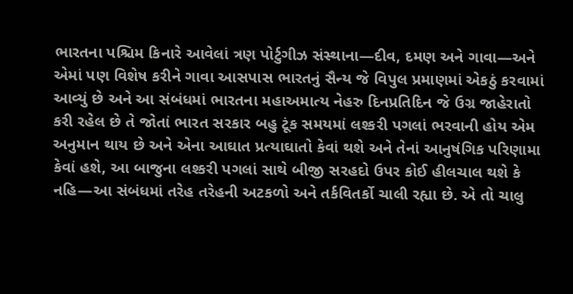ભારતના પશ્ચિમ કિનારે આવેલાં ત્રણ પોર્ટુગીઝ સંસ્થાના—દીવ, દમણ અને ગાવા—અને એમાં પણ વિશેષ કરીને ગાવા આસપાસ ભારતનું સૈન્ય જે વિપુલ પ્રમાણમાં એકઠું કરવામાં આવ્યું છે અને આ સંબંધમાં ભારતના મહાઅમાત્ય નેહરુ દિનપ્રતિદિન જે ઉગ્ર જાહેરાતો કરી રહેલ છે તે જોતાં ભારત સરકાર બહુ ટૂંક સમયમાં લશ્કરી પગલાં ભરવાની હોય એમ અનુમાન થાય છે અને એના આઘાત પ્રત્યાઘાતો કેવાં થશે અને તેનાં આનુષંગિક પરિણામા કેવાં હશે, આ બાજુના લશ્કરી પગલાં સાથે બીજી સરહદો ઉપર કોઈ હીલચાલ થશે કે નહિ—આ સંબંધમાં તરેહ તરેહની અટકળો અને તર્કવિતર્કો ચાલી રહ્યા છે. એ તો ચાલુ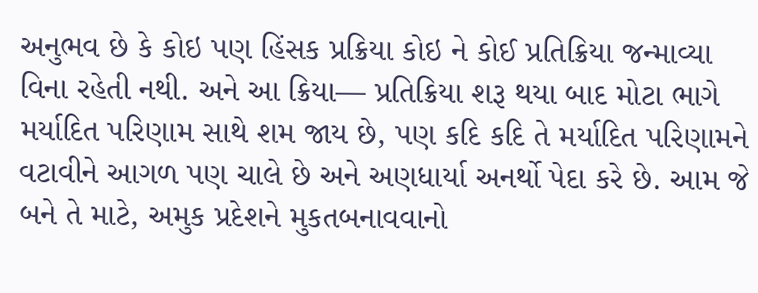અનુભવ છે કે કોઇ પણ હિંસક પ્રક્રિયા કોઇ ને કોઈ પ્રતિક્રિયા જન્માવ્યા વિના રહેતી નથી. અને આ ક્રિયા— પ્રતિક્રિયા શરૂ થયા બાદ મોટા ભાગે મર્યાદિત પરિણામ સાથે શમ જાય છે, પણ કદિ કદિ તે મર્યાદિત પરિણામને વટાવીને આગળ પણ ચાલે છે અને અણધાર્યા અનર્થો પેદા કરે છે. આમ જે બને તે માટે, અમુક પ્રદેશને મુકતબનાવવાનો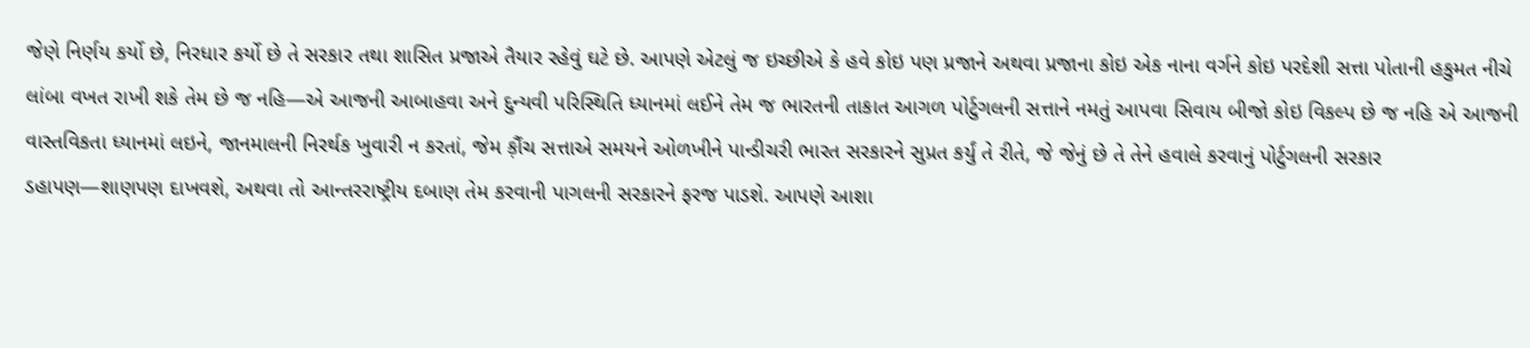જેણે નિર્ણય કર્યો છે, નિરધાર કર્યો છે તે સરકાર તથા શાસિત પ્રજાએ તૈયાર રહેવું ઘટે છે. આપણે એટલું જ ઇચ્છીએ કે હવે કોઇ પણ પ્રજાને અથવા પ્રજાના કોઇ એક નાના વર્ગને કોઇ પરદેશી સત્તા પોતાની હકુમત નીચે લાંબા વખત રાખી શકે તેમ છે જ નહિ—એ આજની આબાહવા અને દુન્યવી પરિસ્થિતિ ધ્યાનમાં લઈને તેમ જ ભારતની તાકાત આગળ પોર્ટુગલની સત્તાને નમતું આપવા સિવાય બીજો કોઇ વિકલ્પ છે જ નહિ એ આજની વાસ્તવિકતા ધ્યાનમાં લઇને, જાનમાલની નિરર્થક ખુવારી ન કરતાં, જેમ ક઼ૌંચ સત્તાએ સમયને ઓળખીને પાન્ડીચરી ભારત સરકારને સુપ્રત કર્યું તે રીતે, જે જેનું છે તે તેને હવાલે કરવાનું પોર્ટુગલની સરકાર ડહાપણ—શાણપણ દાખવશે, અથવા તો આન્તરરાષ્ટ્રીય દબાણ તેમ કરવાની પાગલની સરકારને ફરજ પાડશે. આપણે આશા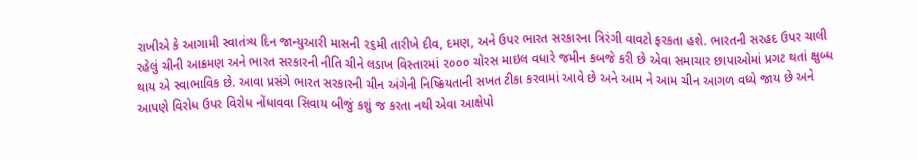રાખીએ કે આગામી સ્વાતંત્ર્ય દિન જાન્યુઆરી માસની ૨૬મી તારીખે દીવ, દમણ, અને ઉપર ભારત સરકારના ત્રિરંગી વાવટો ફરકતા હશે. ભારતની સરહદ ઉપર ચાલી રહેલું ચીની આક્રમણ અને ભારત સરકારની નીતિ ચીને લડાખ વિસ્તારમાં ૨૦૦૦ ચોરસ માઇલ વધારે જમીન કબજે કરી છે એવા સમાચાર છાપાઓમાં પ્રગટ થતાં ક્ષુબ્ધ થાય એ સ્વાભાવિક છે. આવા પ્રસંગે ભારત સરકારની ચીન અંગેની નિષ્ક્રિયતાની સખત ટીકા કરવામાં આવે છે અને આમ ને આમ ચીન આગળ વધ્યે જાય છે અને આપણે વિરોધ ઉપર વિરોધ નોંધાવવા સિવાય બીજું કશું જ કરતા નથી એવા આક્ષેપો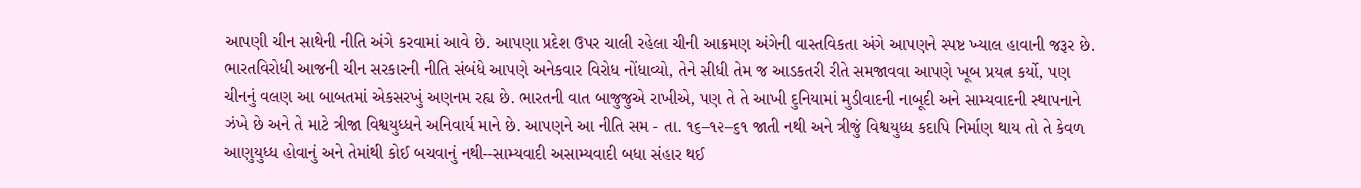આપણી ચીન સાથેની નીતિ અંગે કરવામાં આવે છે. આપણા પ્રદેશ ઉપર ચાલી રહેલા ચીની આક્રમણ અંગેની વાસ્તવિકતા અંગે આપણને સ્પષ્ટ ખ્યાલ હાવાની જરૂર છે. ભારતવિરોધી આજની ચીન સરકારની નીતિ સંબંધે આપણે અનેકવાર વિરોધ નોંધાવ્યો, તેને સીધી તેમ જ આડકતરી રીતે સમજાવવા આપણે ખૂબ પ્રયત્ન કર્યો, પણ ચીનનું વલણ આ બાબતમાં એકસરખું અણનમ રહ્ય છે. ભારતની વાત બાજુજુએ રાખીએ, પણ તે તે આખી દુનિયામાં મુડીવાદની નાબૂદી અને સામ્યવાદની સ્થાપનાને ઝંખે છે અને તે માટે ત્રીજા વિશ્વયુધ્ધને અનિવાર્ય માને છે. આપણને આ નીતિ સમ - તા. ૧૬–૧૨–૬૧ જાતી નથી અને ત્રીજું વિશ્વયુધ્ધ કદાપિ નિર્માણ થાય તો તે કેવળ આણુયુધ્ધ હોવાનું અને તેમાંથી કોઈ બચવાનું નથી--સામ્યવાદી અસામ્યવાદી બધા સંહાર થઈ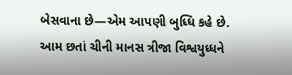બેસવાના છે—એમ આપણી બુધ્ધિ કહે છે. આમ છતાં ચીની માનસ ત્રીજા વિશ્વયુધ્ધને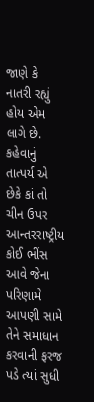જાણે કે નાતરી રહ્યું હોય એમ લાગે છે. કહેવાનું તાત્પર્ય એ છેકે કાં તો ચીન ઉપર આન્તરરાષ્ટ્રીય કોઈ ભીંસ આવે જેના પરિણામે આપણી સામે તેને સમાધાન કરવાની ફરજ પડે ત્યાં સુધી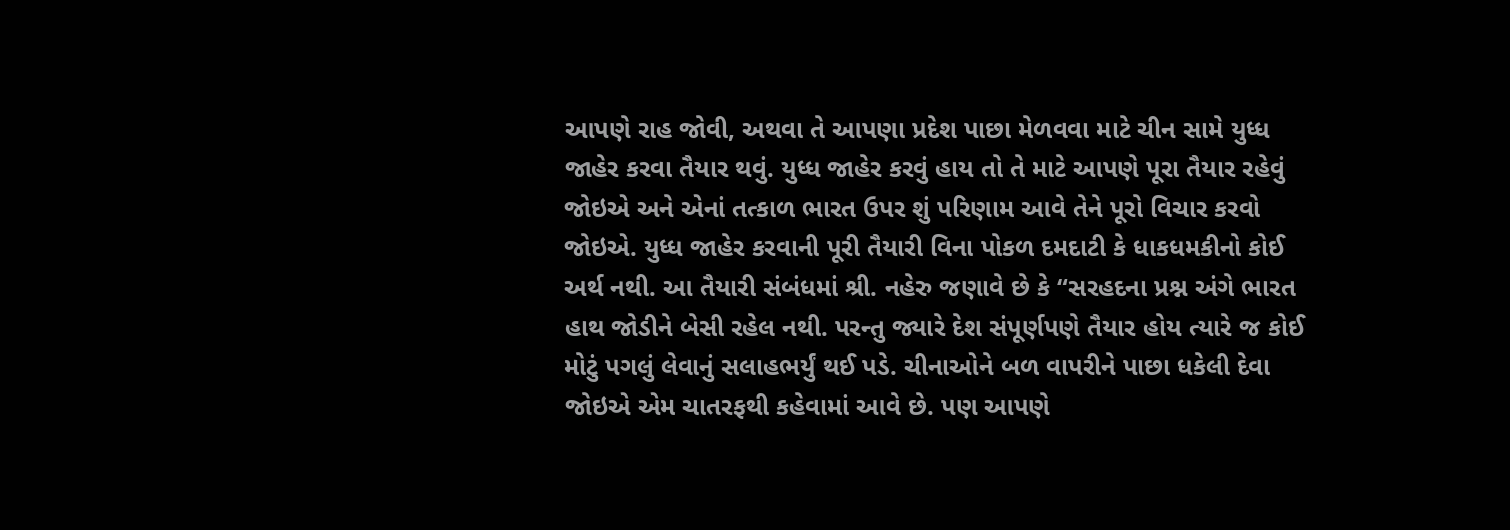આપણે રાહ જોવી, અથવા તે આપણા પ્રદેશ પાછા મેળવવા માટે ચીન સામે યુધ્ધ જાહેર કરવા તૈયાર થવું. યુધ્ધ જાહેર કરવું હાય તો તે માટે આપણે પૂરા તૈયાર રહેવું જોઇએ અને એનાં તત્કાળ ભારત ઉપર શું પરિણામ આવે તેને પૂરો વિચાર કરવો જોઇએ. યુધ્ધ જાહેર કરવાની પૂરી તૈયારી વિના પોકળ દમદાટી કે ધાકધમકીનો કોઈ અર્થ નથી. આ તૈયારી સંબંધમાં શ્રી. નહેરુ જણાવે છે કે “સરહદના પ્રશ્ન અંગે ભારત હાથ જોડીને બેસી રહેલ નથી. પરન્તુ જ્યારે દેશ સંપૂર્ણપણે તૈયાર હોય ત્યારે જ કોઈ મોટું પગલું લેવાનું સલાહભર્યું થઈ પડે. ચીનાઓને બળ વાપરીને પાછા ધકેલી દેવા જોઇએ એમ ચાતરફથી કહેવામાં આવે છે. પણ આપણે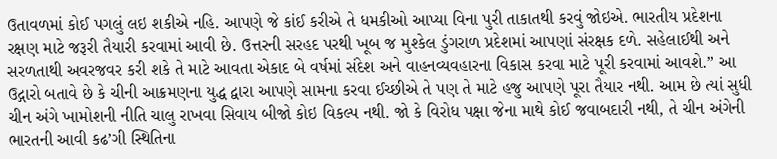ઉતાવળમાં કોઈ પગલું લઇ શકીએ નહિ. આપણે જે કાંઈ કરીએ તે ધમકીઓ આપ્યા વિના પુરી તાકાતથી કરવું જોઇએ. ભારતીય પ્રદેશના રક્ષણ માટે જરૂરી તૈયારી કરવામાં આવી છે. ઉત્તરની સરહદ પરથી ખૂબ જ મુશ્કેલ ડુંગરાળ પ્રદેશમાં આપણાં સંરક્ષક દળે. સહેલાઈથી અને સરળતાથી અવરજવર કરી શકે તે માટે આવતા એકાદ બે વર્ષમાં સંદેશ અને વાહનવ્યવહારના વિકાસ કરવા માટે પૂરી કરવામાં આવશે.” આ ઉદ્ગારો બતાવે છે કે ચીની આક્રમણના યુદ્ધ દ્વારા આપણે સામના કરવા ઈચ્છીએ તે પણ તે માટે હજુ આપણે પૂરા તૈયાર નથી. આમ છે ત્યાં સુધી ચીન અંગે ખામોશની નીતિ ચાલુ રાખવા સિવાય બીજો કોઇ વિકલ્પ નથી. જો કે વિરોધ પક્ષા જેના માથે કોઈ જવાબદારી નથી, તે ચીન અંગેની ભારતની આવી કઢ’ગી સ્થિતિના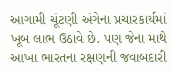આગામી ચૂંટણી અંગેના પ્રચારકાર્યમાં ખૂબ લાભ ઉઠાવે છે. પણ જેના માથે આખા ભારતના રક્ષણની જવાબદારી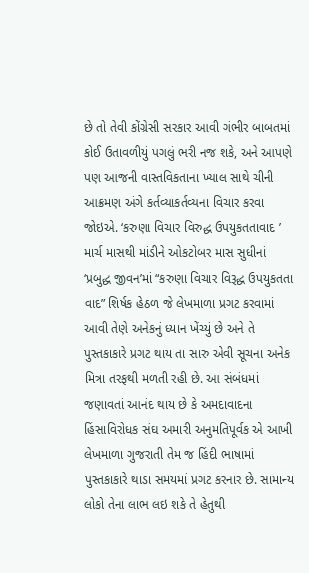છે તો તેવી કોંગ્રેસી સરકાર આવી ગંભીર બાબતમાં કોઈ ઉતાવળીયું પગલું ભરી નજ શકે, અને આપણે પણ આજની વાસ્તવિકતાના ખ્યાલ સાથે ચીની આક્રમણ અંગે કર્તવ્યાકર્તવ્યના વિચાર કરવા જોઇએ. ‘કરુણા વિચાર વિરુદ્ધ ઉપયુકતતાવાદ ’ માર્ચ માસથી માંડીને ઓકટોબર માસ સુધીનાં ‘પ્રબુદ્ધ જીવન’માં “કરુણા વિચાર વિરૂદ્ધ ઉપયુકતતા વાદ” શિર્ષક હેઠળ જે લેખમાળા પ્રગટ કરવામાં આવી તેણે અનેકનું ધ્યાન ખેંચ્યું છે અને તે પુસ્તકાકારે પ્રગટ થાય તા સારુ એવી સૂચના અનેક મિત્રા તરફથી મળતી રહી છે. આ સંબંધમાં જણાવતાં આનંદ થાય છે કે અમદાવાદના હિંસાવિરોધક સંઘ અમારી અનુમતિપૂર્વક એ આખી લેખમાળા ગુજરાતી તેમ જ હિંદી ભાષામાં પુસ્તકાકારે થાડા સમયમાં પ્રગટ કરનાર છે. સામાન્ય લોકો તેના લાભ લઇ શકે તે હેતુથી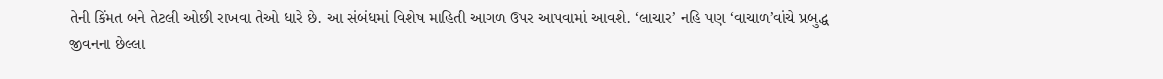તેની કિંમત બને તેટલી ઓછી રાખવા તેઓ ધારે છે. આ સંબંધમાં વિશેષ માહિતી આગળ ઉપર આપવામાં આવશે. ‘લાચાર’ નહિ પણ ‘વાચાળ’વાંચે પ્રબુદ્ધ જીવનના છેલ્લા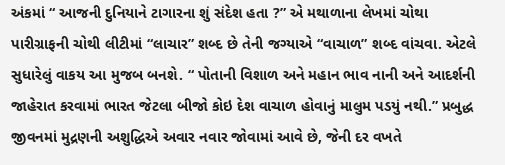અંકમાં “ આજની દુનિયાને ટાગારના શું સંદેશ હતા ?” એ મથાળાના લેખમાં ચોથા પારીગ્રાફની ચોથી લીટીમાં “લાચાર” શબ્દ છે તેની જગ્યાએ “વાચાળ” શબ્દ વાંચવા. એટલે સુધારેલું વાકય આ મુજબ બનશે. “ પોતાની વિશાળ અને મહાન ભાવ નાની અને આદર્શની જાહેરાત કરવામાં ભારત જેટલા બીજો કોઇ દેશ વાચાળ હોવાનું માલુમ પડયું નથી.” પ્રબુદ્ધ જીવનમાં મુદ્રણની અશુદ્ધિએ અવાર નવાર જોવામાં આવે છે, જેની દર વખતે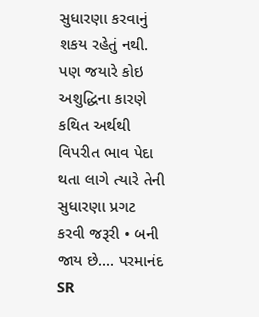સુધારણા કરવાનું શકય રહેતું નથી. પણ જયારે કોઇ અશુદ્ધિના કારણે કથિત અર્થથી વિપરીત ભાવ પેદા થતા લાગે ત્યારે તેની સુધારણા પ્રગટ કરવી જરૂરી • બની જાય છે.... પરમાનંદ
SR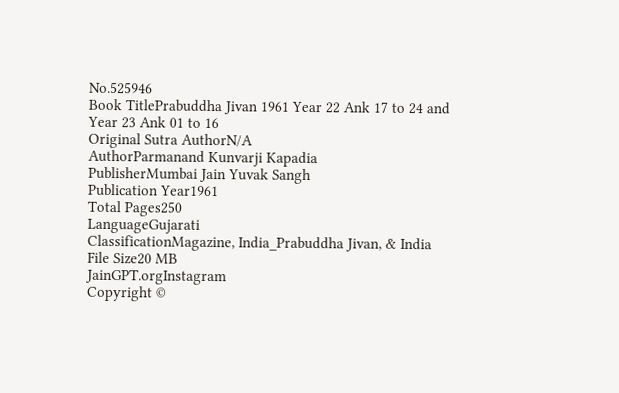No.525946
Book TitlePrabuddha Jivan 1961 Year 22 Ank 17 to 24 and Year 23 Ank 01 to 16
Original Sutra AuthorN/A
AuthorParmanand Kunvarji Kapadia
PublisherMumbai Jain Yuvak Sangh
Publication Year1961
Total Pages250
LanguageGujarati
ClassificationMagazine, India_Prabuddha Jivan, & India
File Size20 MB
JainGPT.orgInstagram
Copyright ©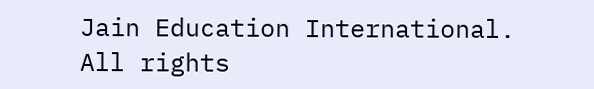Jain Education International. All rights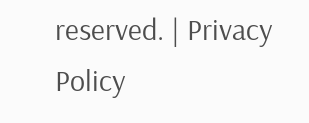reserved. | Privacy Policy